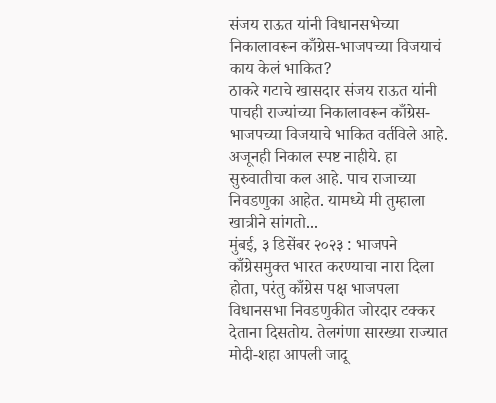संजय राऊत यांनी विधानसभेच्या निकालावरून काँग्रेस-भाजपच्या विजयाचं काय केलं भाकित?
ठाकरे गटाचे खासदार संजय राऊत यांनी पाचही राज्यांच्या निकालावरून काँग्रेस-भाजपच्या विजयाचे भाकित वर्तविले आहे. अजूनही निकाल स्पष्ट नाहीये. हा सुरुवातीचा कल आहे. पाच राजाच्या निवडणुका आहेत. यामध्ये मी तुम्हाला खात्रीने सांगतो...
मुंबई, ३ डिसेंबर २०२३ : भाजपने काँग्रेसमुक्त भारत करण्याचा नारा दिला होता, परंतु काँग्रेस पक्ष भाजपला विधानसभा निवडणुकीत जोरदार टक्कर देताना दिसतोय. तेलगंणा सारख्या राज्यात मोदी-शहा आपली जादू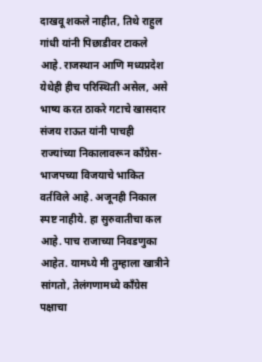दाखवू शकले नाहीत, तिथे राहुल गांधी यांनी पिछाडीवर टाकले आहे. राजस्थान आणि मध्यप्रदेश येथेही हीच परिस्थिती असेल, असे भाष्य करत ठाकरे गटाचे खासदार संजय राऊत यांनी पाचही राज्यांच्या निकालावरून काँग्रेस-भाजपच्या विजयाचे भाकित वर्तविले आहे. अजूनही निकाल स्पष्ट नाहीये. हा सुरुवातीचा कल आहे. पाच राजाच्या निवडणुका आहेत. यामध्ये मी तुम्हाला खात्रीने सांगतो, तेलंगणामध्ये काँग्रेस पक्षाचा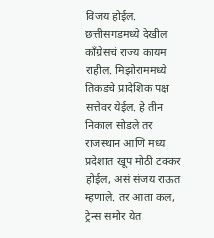विजय होईल. छत्तीसगडमध्ये देखील काँग्रेसचं राज्य कायम राहील. मिझोराममध्ये तिकडचे प्रादेशिक पक्ष सत्तेवर येईल. हे तीन निकाल सोडले तर राजस्थान आणि मध्य प्रदेशात खूप मोठी टक्कर होईल, असं संजय राऊत म्हणाले. तर आता कल, ट्रेन्स समोर येत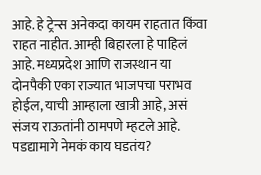आहे. हे ट्रेन्स अनेकदा कायम राहतात किंवा राहत नाहीत. आम्ही बिहारला हे पाहिलं आहे. मध्यप्रदेश आणि राजस्थान या दोनपैकी एका राज्यात भाजपचा पराभव होईल, याची आम्हाला खात्री आहे, असं संजय राऊतांनी ठामपणे म्हटले आहे.
पडद्यामागे नेमकं काय घडतंय?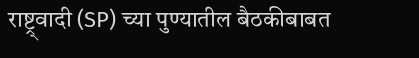राष्ट्र्वादी (SP) च्या पुण्यातील बैठकीबाबत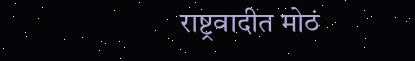राष्ट्रवादीत मोठं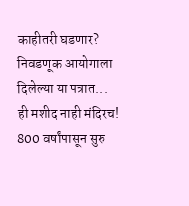काहीतरी घडणार? निवडणूक आयोगाला दिलेल्या या पत्रात...
ही मशीद नाही मंदिरच! 800 वर्षांपासून सुरु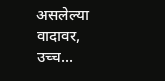असलेल्या वादावर, उच्च...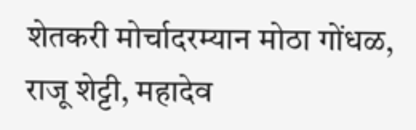शेतकरी मोर्चादरम्यान मोठा गोंधळ, राजू शेट्टी, महादेव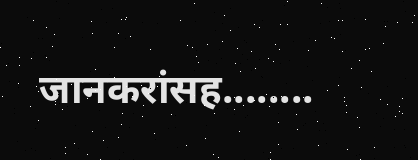जानकरांसह........